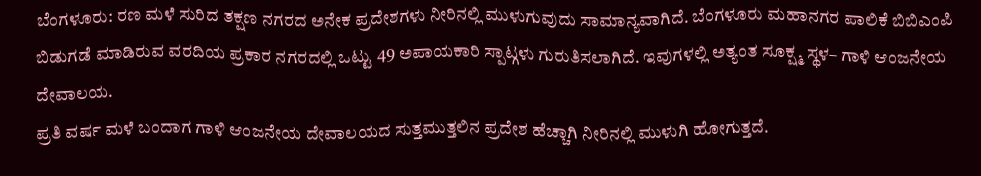ಬೆಂಗಳೂರು: ರಣ ಮಳೆ ಸುರಿದ ತಕ್ಷಣ ನಗರದ ಅನೇಕ ಪ್ರದೇಶಗಳು ನೀರಿನಲ್ಲಿ ಮುಳುಗುವುದು ಸಾಮಾನ್ಯವಾಗಿದೆ. ಬೆಂಗಳೂರು ಮಹಾನಗರ ಪಾಲಿಕೆ ಬಿಬಿಎಂಪಿ ಬಿಡುಗಡೆ ಮಾಡಿರುವ ವರದಿಯ ಪ್ರಕಾರ ನಗರದಲ್ಲಿ ಒಟ್ಟು 49 ಅಪಾಯಕಾರಿ ಸ್ಪಾಟ್ಗಳು ಗುರುತಿಸಲಾಗಿದೆ. ಇವುಗಳಲ್ಲಿ ಅತ್ಯಂತ ಸೂಕ್ಷ್ಮ ಸ್ಥಳ– ಗಾಳಿ ಆಂಜನೇಯ ದೇವಾಲಯ.
ಪ್ರತಿ ವರ್ಷ ಮಳೆ ಬಂದಾಗ ಗಾಳಿ ಆಂಜನೇಯ ದೇವಾಲಯದ ಸುತ್ತಮುತ್ತಲಿನ ಪ್ರದೇಶ ಹೆಚ್ಚಾಗಿ ನೀರಿನಲ್ಲಿ ಮುಳುಗಿ ಹೋಗುತ್ತದೆ.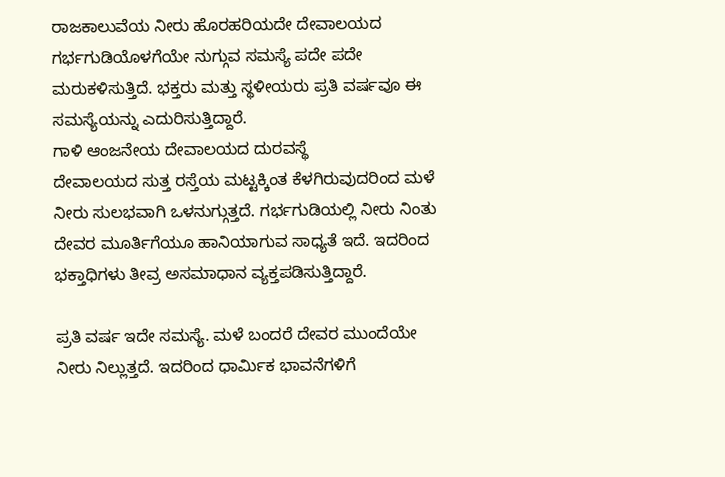ರಾಜಕಾಲುವೆಯ ನೀರು ಹೊರಹರಿಯದೇ ದೇವಾಲಯದ ಗರ್ಭಗುಡಿಯೊಳಗೆಯೇ ನುಗ್ಗುವ ಸಮಸ್ಯೆ ಪದೇ ಪದೇ ಮರುಕಳಿಸುತ್ತಿದೆ. ಭಕ್ತರು ಮತ್ತು ಸ್ಥಳೀಯರು ಪ್ರತಿ ವರ್ಷವೂ ಈ ಸಮಸ್ಯೆಯನ್ನು ಎದುರಿಸುತ್ತಿದ್ದಾರೆ.
ಗಾಳಿ ಆಂಜನೇಯ ದೇವಾಲಯದ ದುರವಸ್ಥೆ
ದೇವಾಲಯದ ಸುತ್ತ ರಸ್ತೆಯ ಮಟ್ಟಕ್ಕಿಂತ ಕೆಳಗಿರುವುದರಿಂದ ಮಳೆ ನೀರು ಸುಲಭವಾಗಿ ಒಳನುಗ್ಗುತ್ತದೆ. ಗರ್ಭಗುಡಿಯಲ್ಲಿ ನೀರು ನಿಂತು ದೇವರ ಮೂರ್ತಿಗೆಯೂ ಹಾನಿಯಾಗುವ ಸಾಧ್ಯತೆ ಇದೆ. ಇದರಿಂದ ಭಕ್ತಾಧಿಗಳು ತೀವ್ರ ಅಸಮಾಧಾನ ವ್ಯಕ್ತಪಡಿಸುತ್ತಿದ್ದಾರೆ.

ಪ್ರತಿ ವರ್ಷ ಇದೇ ಸಮಸ್ಯೆ. ಮಳೆ ಬಂದರೆ ದೇವರ ಮುಂದೆಯೇ ನೀರು ನಿಲ್ಲುತ್ತದೆ. ಇದರಿಂದ ಧಾರ್ಮಿಕ ಭಾವನೆಗಳಿಗೆ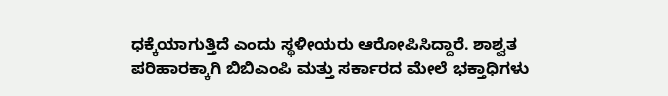ಧಕ್ಕೆಯಾಗುತ್ತಿದೆ ಎಂದು ಸ್ಥಳೀಯರು ಆರೋಪಿಸಿದ್ದಾರೆ. ಶಾಶ್ವತ ಪರಿಹಾರಕ್ಕಾಗಿ ಬಿಬಿಎಂಪಿ ಮತ್ತು ಸರ್ಕಾರದ ಮೇಲೆ ಭಕ್ತಾಧಿಗಳು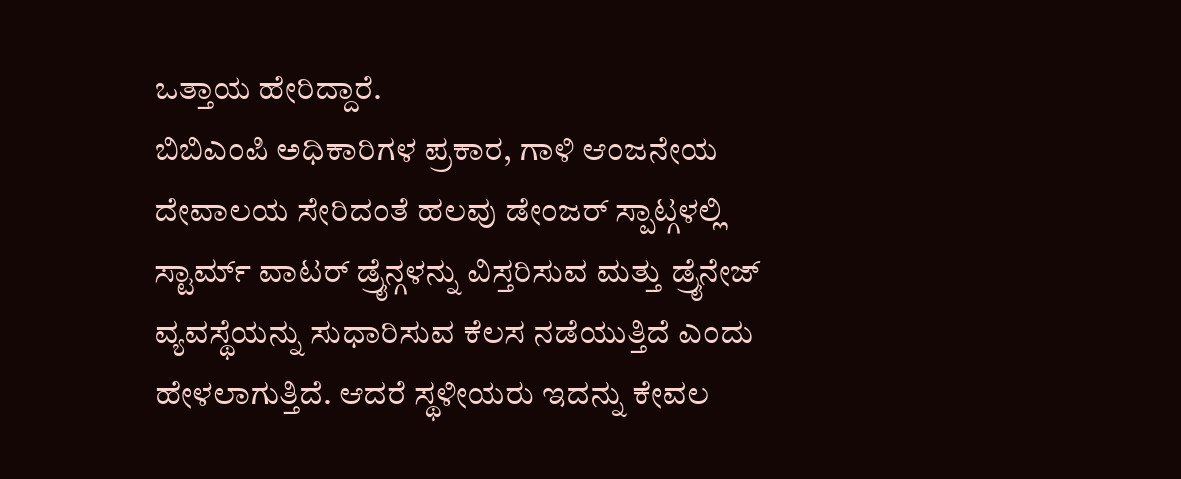ಒತ್ತಾಯ ಹೇರಿದ್ದಾರೆ.
ಬಿಬಿಎಂಪಿ ಅಧಿಕಾರಿಗಳ ಪ್ರಕಾರ, ಗಾಳಿ ಆಂಜನೇಯ ದೇವಾಲಯ ಸೇರಿದಂತೆ ಹಲವು ಡೇಂಜರ್ ಸ್ಪಾಟ್ಗಳಲ್ಲಿ ಸ್ಟಾರ್ಮ್ ವಾಟರ್ ಡ್ರೈನ್ಗಳನ್ನು ವಿಸ್ತರಿಸುವ ಮತ್ತು ಡ್ರೈನೇಜ್ ವ್ಯವಸ್ಥೆಯನ್ನು ಸುಧಾರಿಸುವ ಕೆಲಸ ನಡೆಯುತ್ತಿದೆ ಎಂದು ಹೇಳಲಾಗುತ್ತಿದೆ. ಆದರೆ ಸ್ಥಳೀಯರು ಇದನ್ನು ಕೇವಲ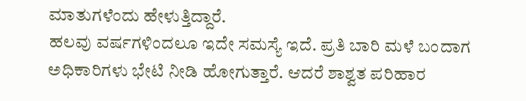ಮಾತುಗಳೆಂದು ಹೇಳುತ್ತಿದ್ದಾರೆ.
ಹಲವು ವರ್ಷಗಳಿಂದಲೂ ಇದೇ ಸಮಸ್ಯೆ ಇದೆ. ಪ್ರತಿ ಬಾರಿ ಮಳೆ ಬಂದಾಗ ಅಧಿಕಾರಿಗಳು ಭೇಟಿ ನೀಡಿ ಹೋಗುತ್ತಾರೆ. ಆದರೆ ಶಾಶ್ವತ ಪರಿಹಾರ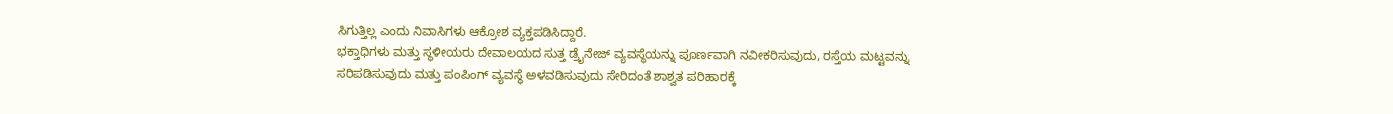ಸಿಗುತ್ತಿಲ್ಲ ಎಂದು ನಿವಾಸಿಗಳು ಆಕ್ರೋಶ ವ್ಯಕ್ತಪಡಿಸಿದ್ದಾರೆ.
ಭಕ್ತಾಧಿಗಳು ಮತ್ತು ಸ್ಥಳೀಯರು ದೇವಾಲಯದ ಸುತ್ತ ಡ್ರೈನೇಜ್ ವ್ಯವಸ್ಥೆಯನ್ನು ಪೂರ್ಣವಾಗಿ ನವೀಕರಿಸುವುದು, ರಸ್ತೆಯ ಮಟ್ಟವನ್ನು ಸರಿಪಡಿಸುವುದು ಮತ್ತು ಪಂಪಿಂಗ್ ವ್ಯವಸ್ಥೆ ಅಳವಡಿಸುವುದು ಸೇರಿದಂತೆ ಶಾಶ್ವತ ಪರಿಹಾರಕ್ಕೆ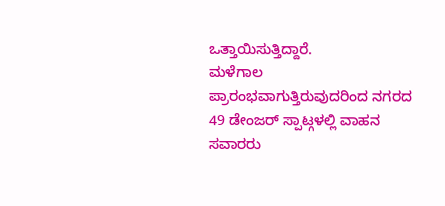ಒತ್ತಾಯಿಸುತ್ತಿದ್ದಾರೆ.
ಮಳೆಗಾಲ ಪ್ರಾರಂಭವಾಗುತ್ತಿರುವುದರಿಂದ ನಗರದ 49 ಡೇಂಜರ್ ಸ್ಪಾಟ್ಗಳಲ್ಲಿ ವಾಹನ ಸವಾರರು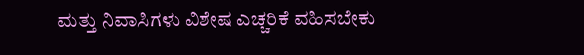ಮತ್ತು ನಿವಾಸಿಗಳು ವಿಶೇಷ ಎಚ್ಚರಿಕೆ ವಹಿಸಬೇಕು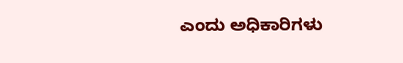ಎಂದು ಅಧಿಕಾರಿಗಳು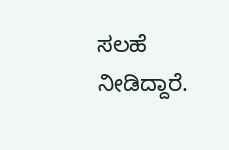ಸಲಹೆ ನೀಡಿದ್ದಾರೆ.